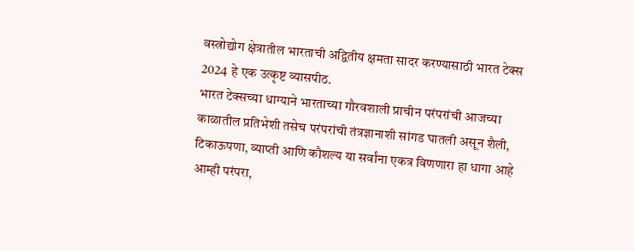वस्त्रोद्योग क्षेत्रातील भारताची अद्वितीय क्षमता सादर करण्यासाठी भारत टेक्स 2024 हे एक उत्कृष्ट व्यासपीठ.
भारत टेक्सच्या धाग्याने भारताच्या गौरवशाली प्राचीन परंपरांची आजच्या काळातील प्रतिभेशी तसेच परंपरांची तंत्रज्ञानाशी सांगड घातली असून शैली, टिकाऊपणा, व्याप्ती आणि कौशल्य या सर्वांना एकत्र विणणारा हा धागा आहे
आम्ही परंपरा,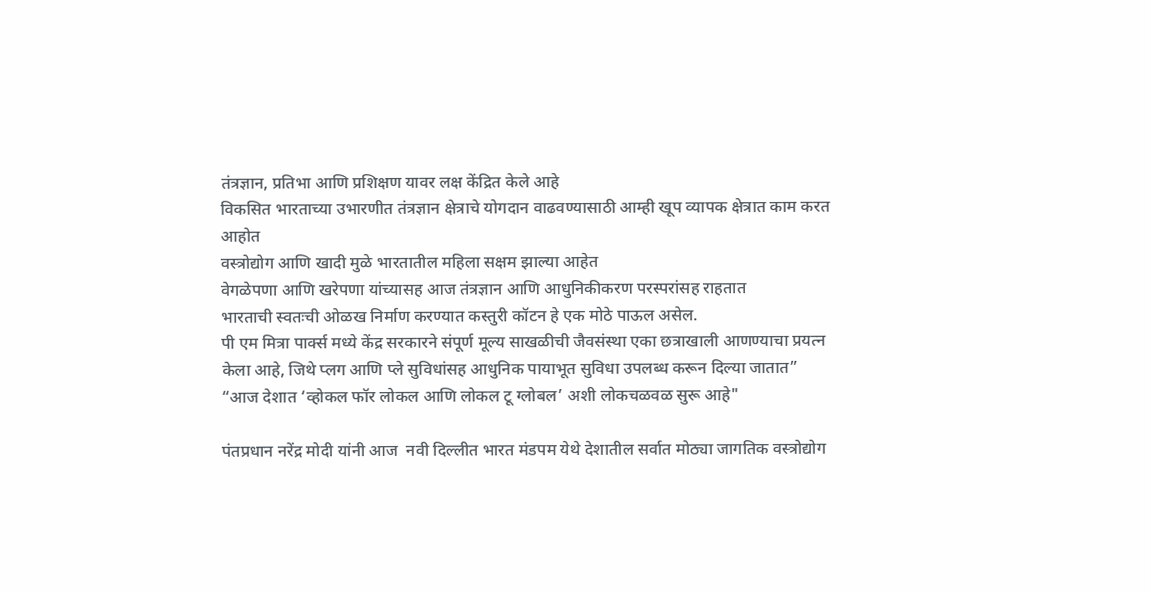तंत्रज्ञान, प्रतिभा आणि प्रशिक्षण यावर लक्ष केंद्रित केले आहे
विकसित भारताच्या उभारणीत तंत्रज्ञान क्षेत्राचे योगदान वाढवण्यासाठी आम्ही खूप व्यापक क्षेत्रात काम करत आहोत
वस्त्रोद्योग आणि खादी मुळे भारतातील महिला सक्षम झाल्या आहेत
वेगळेपणा आणि खरेपणा यांच्यासह आज तंत्रज्ञान आणि आधुनिकीकरण परस्परांसह राहतात
भारताची स्वतःची ओळख निर्माण करण्यात कस्तुरी कॉटन हे एक मोठे पाऊल असेल.
पी एम मित्रा पार्क्स मध्ये केंद्र सरकारने संपूर्ण मूल्य साखळीची जैवसंस्था एका छत्राखाली आणण्याचा प्रयत्न केला आहे, जिथे प्लग आणि प्ले सुविधांसह आधुनिक पायाभूत सुविधा उपलब्ध करून दिल्या जातात”
“आज देशात ‘व्होकल फॉर लोकल आणि लोकल टू ग्लोबल’ अशी लोकचळवळ सुरू आहे"

पंतप्रधान नरेंद्र मोदी यांनी आज  नवी दिल्लीत भारत मंडपम येथे देशातील सर्वात मोठ्या जागतिक वस्त्रोद्योग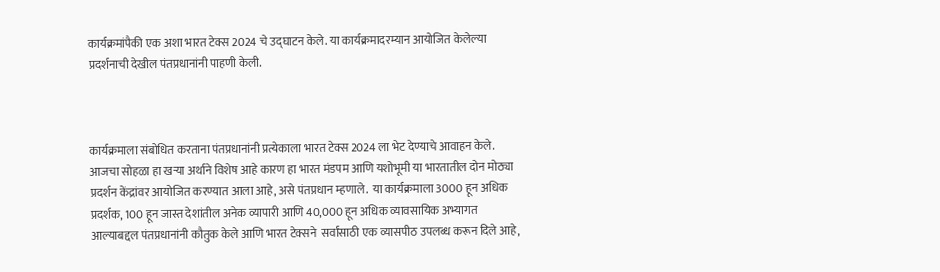कार्यक्रमांपैकी एक अशा भारत टेक्स 2024 चे उद्घाटन केले. या कार्यक्रमादरम्यान आयोजित केलेल्या प्रदर्शनाची देखील पंतप्रधानांनी पाहणी केली.



कार्यक्रमाला संबोधित करताना पंतप्रधानांनी प्रत्येकाला भारत टेक्स 2024 ला भेट देण्याचे आवाहन केले. आजचा सोहळा हा खऱ्या अर्थाने विशेष आहे कारण हा भारत मंडपम आणि यशोभूमी या भारतातील दोन मोठ्या प्रदर्शन केंद्रांवर आयोजित करण्यात आला आहे, असे पंतप्रधान म्हणाले.  या कार्यक्रमाला 3000 हून अधिक प्रदर्शक, 100 हून जास्त देशांतील अनेक व्यापारी आणि 40,000 हून अधिक व्यावसायिक अभ्यागत आल्याबद्दल पंतप्रधानांनी कौतुक केले आणि भारत टेक्सने  सर्वांसाठी एक व्यासपीठ उपलब्ध करून दिले आहे,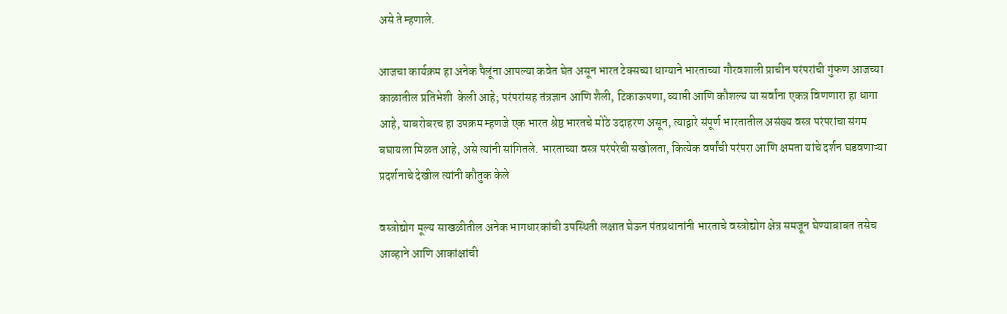असे ते म्हणाले.

आजचा कार्यक्रम हा अनेक पैलूंना आपल्या कवेत घेत असून भारत टेक्सच्या धाग्याने भारताच्या गौरवशाली प्राचीन परंपरांची गुंफण आजच्या काळातील प्रतिभेशी  केली आहे; परंपरांसह तंत्रज्ञान आणि शैली, टिकाऊपणा, व्याप्ती आणि कौशल्य या सर्वांना एकत्र विणणारा हा धागा आहे, याबरोबरच हा उपक्रम म्हणजे एक भारत श्रेष्ठ भारतचे मोठे उदाहरण असून, त्याद्वारे संपूर्ण भारतातील असंख्य वस्त्र परंपरांचा संगम बघायला मिळत आहे, असे त्यांनी सांगितले. भारताच्या वस्त्र परंपरेची सखोलता, कित्येक वर्षांची परंपरा आणि क्षमता यांचे दर्शन घडवणाऱ्या प्रदर्शनाचे देखील त्यांनी कौतुक केले

वस्त्रोद्योग मूल्य साखळीतील अनेक भागधारकांची उपस्थिती लक्षात घेऊन पंतप्रधानांनी भारताचे वस्त्रोद्योग क्षेत्र समजून घेण्याबाबत तसेच आव्हाने आणि आकांक्षांची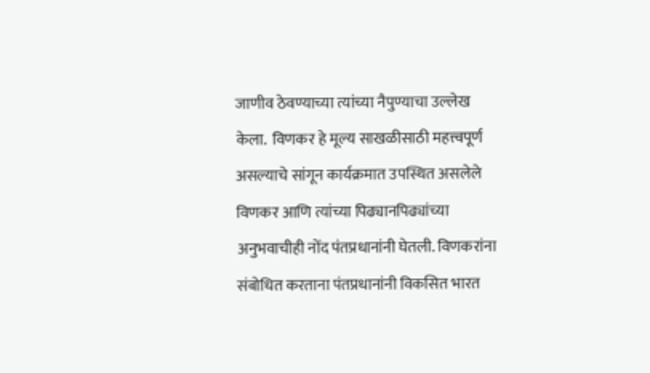जाणीव ठेवण्याच्या त्यांच्या नैपुण्याचा उल्लेख केला.  विणकर हे मूल्य साखळीसाठी महत्त्वपूर्ण असल्याचे सांगून कार्यक्रमात उपस्थित असलेले विणकर आणि त्यांच्या पिढ्यानपिढ्यांच्या अनुभवाचीही नोंद पंतप्रधानांनी घेतली. विणकरांना संबोधित करताना पंतप्रधानांनी विकसित भारत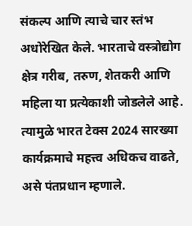संकल्प आणि त्याचे चार स्तंभ अधोरेखित केले. भारताचे वस्त्रोद्योग क्षेत्र गरीब, तरुण, शेतकरी आणि महिला या प्रत्येकाशी जोडलेले आहे. त्यामुळे भारत टेक्स 2024 सारख्या कार्यक्रमाचे महत्त्व अधिकच वाढते, असे पंतप्रधान म्हणाले.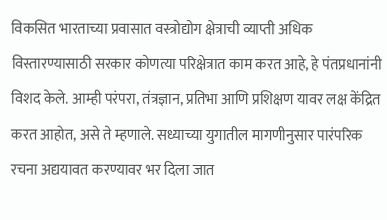विकसित भारताच्या प्रवासात वस्त्रोद्योग क्षेत्राची व्याप्ती अधिक विस्तारण्यासाठी सरकार कोणत्या परिक्षेत्रात काम करत आहे, हे पंतप्रधानांनी विशद केले. आम्ही परंपरा, तंत्रज्ञान, प्रतिभा आणि प्रशिक्षण यावर लक्ष केंद्रित करत आहोत, असे ते म्हणाले. सध्याच्या युगातील मागणीनुसार पारंपरिक रचना अद्ययावत करण्यावर भर दिला जात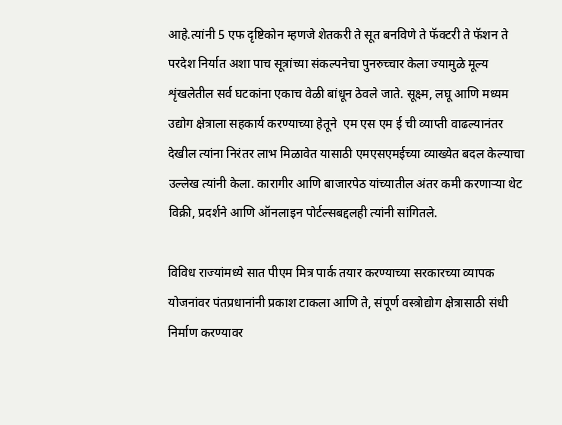आहे.त्यांनी 5 एफ दृष्टिकोन म्हणजे शेतकरी ते सूत बनविणे ते फॅक्टरी ते फॅशन ते परदेश निर्यात अशा पाच सूत्रांच्या संकल्पनेचा पुनरुच्चार केला ज्यामुळे मूल्य शृंखलेतील सर्व घटकांना एकाच वेळी बांधून ठेवले जाते. सूक्ष्म, लघू आणि मध्यम उद्योग क्षेत्राला सहकार्य करण्याच्या हेतूने  एम एस एम ई ची व्याप्ती वाढल्यानंतर देखील त्यांना निरंतर लाभ मिळावेत यासाठी एमएसएमईच्या व्याख्येत बदल केल्याचा उल्लेख त्यांनी केला. कारागीर आणि बाजारपेठ यांच्यातील अंतर कमी करणाऱ्या थेट विक्री, प्रदर्शने आणि ऑनलाइन पोर्टल्सबद्दलही त्यांनी सांगितले.

विविध राज्यांमध्ये सात पीएम मित्र पार्क तयार करण्याच्या सरकारच्या व्यापक  योजनांवर पंतप्रधानांनी प्रकाश टाकला आणि ते, संपूर्ण वस्त्रोद्योग क्षेत्रासाठी संधी निर्माण करण्यावर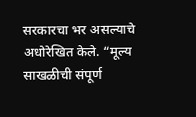सरकारचा भर असल्याचे अधोरेखित केले. “मूल्य साखळीची संपूर्ण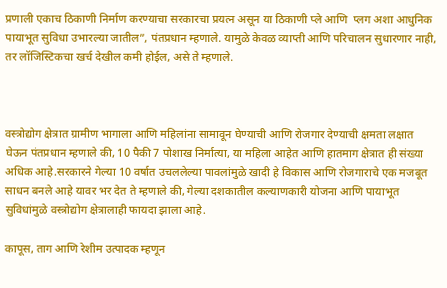प्रणाली एकाच ठिकाणी निर्माण करण्याचा सरकारचा प्रयत्न असून या ठिकाणी प्ले आणि  प्लग अशा आधुनिक पायाभूत सुविधा उभारल्या जातील”, पंतप्रधान म्हणाले. यामुळे केवळ व्याप्ती आणि परिचालन सुधारणार नाही, तर लॉजिस्टिकचा खर्च देखील कमी होईल, असे ते म्हणाले.



वस्त्रोद्योग क्षेत्रात ग्रामीण भागाला आणि महिलांना सामावून घेण्याची आणि रोजगार देण्याची क्षमता लक्षात घेऊन पंतप्रधान म्हणाले की, 10 पैकी 7 पोशाख निर्मात्या, या महिला आहेत आणि हातमाग क्षेत्रात ही संख्या अधिक आहे.सरकारने गेल्या 10 वर्षात उचललेल्या पावलांमुळे खादी हे विकास आणि रोजगाराचे एक मजबूत साधन बनले आहे यावर भर देत ते म्हणाले की, गेल्या दशकातील कल्याणकारी योजना आणि पायाभूत सुविधांमुळे वस्त्रोद्योग क्षेत्रालाही फायदा झाला आहे.

कापूस, ताग आणि रेशीम उत्पादक म्हणून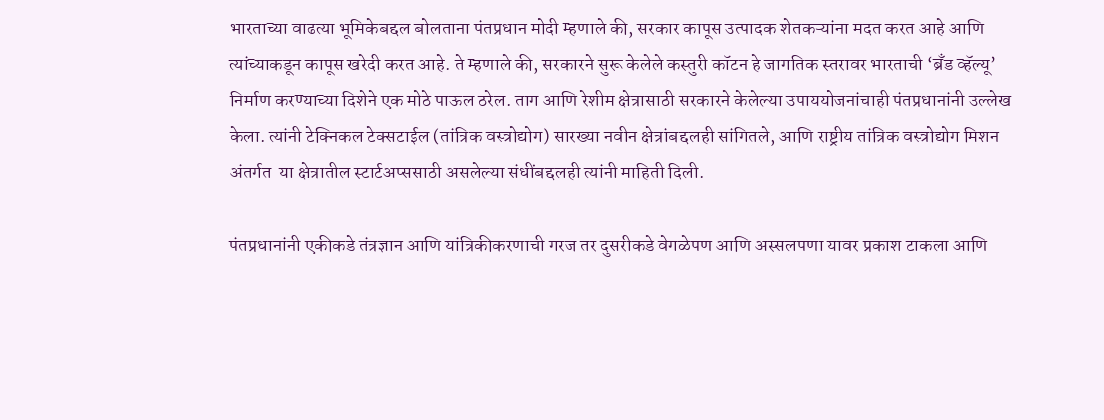भारताच्या वाढत्या भूमिकेबद्दल बोलताना पंतप्रधान मोदी म्हणाले की, सरकार कापूस उत्पादक शेतकऱ्यांना मदत करत आहे आणि त्यांच्याकडून कापूस खरेदी करत आहे. ते म्हणाले की, सरकारने सुरू केलेले कस्तुरी कॉटन हे जागतिक स्तरावर भारताची ‘ब्रँड व्हॅल्यू’ निर्माण करण्याच्या दिशेने एक मोठे पाऊल ठरेल. ताग आणि रेशीम क्षेत्रासाठी सरकारने केलेल्या उपाययोजनांचाही पंतप्रधानांनी उल्लेख केला. त्यांनी टेक्निकल टेक्सटाईल (तांत्रिक वस्त्रोद्योग) सारख्या नवीन क्षेत्रांबद्दलही सांगितले, आणि राष्ट्रीय तांत्रिक वस्त्रोद्योग मिशन अंतर्गत  या क्षेत्रातील स्टार्टअप्ससाठी असलेल्या संधींबद्दलही त्यांनी माहिती दिली.

पंतप्रधानांनी एकीकडे तंत्रज्ञान आणि यांत्रिकीकरणाची गरज तर दुसरीकडे वेगळेपण आणि अस्सलपणा यावर प्रकाश टाकला आणि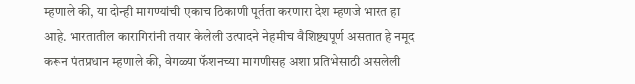म्हणाले की, या दोन्ही मागण्यांची एकाच ठिकाणी पूर्तता करणारा देश म्हणजे भारत हा आहे. भारतातील कारागिरांनी तयार केलेली उत्पादने नेहमीच वैशिष्ट्यपूर्ण असतात हे नमूद करून पंतप्रधान म्हणाले की, वेगळ्या फॅशनच्या मागणीसह अशा प्रतिभेसाठी असलेली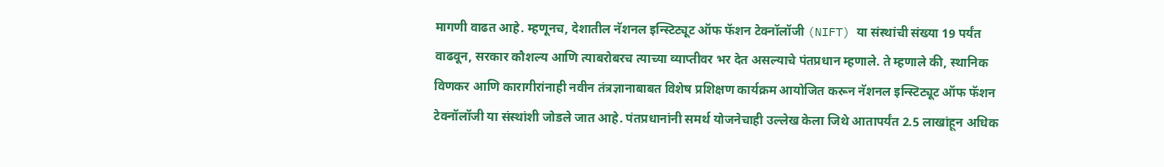मागणी वाढत आहे. म्हणूनच, देशातील नॅशनल इन्स्टिट्यूट ऑफ फॅशन टेक्नॉलॉजी (NIFT) या संस्थांची संख्या 19 पर्यंत वाढवून, सरकार कौशल्य आणि त्याबरोबरच त्याच्या व्याप्तीवर भर देत असल्याचे पंतप्रधान म्हणाले. ते म्हणाले की, स्थानिक विणकर आणि कारागीरांनाही नवीन तंत्रज्ञानाबाबत विशेष प्रशिक्षण कार्यक्रम आयोजित करून नॅशनल इन्स्टिट्यूट ऑफ फॅशन टेक्नॉलॉजी या संस्थांशी जोडले जात आहे. पंतप्रधानांनी समर्थ योजनेचाही उल्लेख केला जिथे आतापर्यंत 2.5 लाखांहून अधिक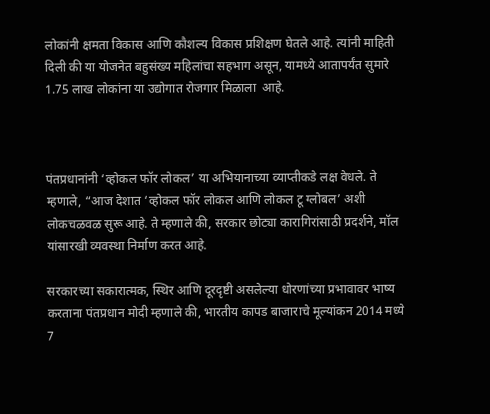लोकांनी क्षमता विकास आणि कौशल्य विकास प्रशिक्षण घेतले आहे. त्यांनी माहिती दिली की या योजनेत बहुसंख्य महिलांचा सहभाग असून, यामध्ये आतापर्यंत सुमारे 1.75 लाख लोकांना या उद्योगात रोजगार मिळाला  आहे.



पंतप्रधानांनी ‘व्होकल फॉर लोकल’ या अभियानाच्या व्याप्तीकडे लक्ष वेधले. ते म्हणाले, “आज देशात ‘व्होकल फॉर लोकल आणि लोकल टू ग्लोबल’ अशी लोकचळवळ सुरू आहे. ते म्हणाले की, सरकार छोट्या कारागिरांसाठी प्रदर्शने, मॉल यांसारखी व्यवस्था निर्माण करत आहे.

सरकारच्या सकारात्मक, स्थिर आणि दूरदृष्टी असलेल्या धोरणांच्या प्रभावावर भाष्य करताना पंतप्रधान मोदी म्हणाले की, भारतीय कापड बाजाराचे मूल्यांकन 2014 मध्ये 7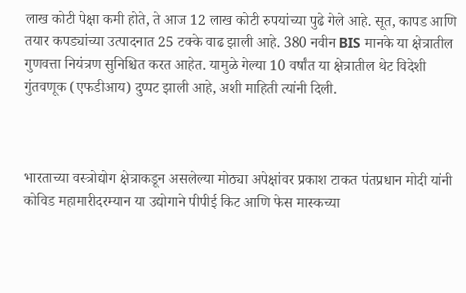लाख कोटी पेक्षा कमी होते, ते आज 12 लाख कोटी रुपयांच्या पुढे गेले आहे. सूत, कापड आणि तयार कपड्यांच्या उत्पादनात 25 टक्के वाढ झाली आहे. 380 नवीन BIS मानके या क्षेत्रातील गुणवत्ता नियंत्रण सुनिश्चित करत आहेत. यामुळे गेल्या 10 वर्षांत या क्षेत्रातील थेट विदेशी गुंतवणूक (एफडीआय) दुप्पट झाली आहे, अशी माहिती त्यांनी दिली.



भारताच्या वस्त्रोद्योग क्षेत्राकडून असलेल्या मोठ्या अपेक्षांवर प्रकाश टाकत पंतप्रधान मोदी यांनी कोविड महामारीदरम्यान या उद्योगाने पीपीई किट आणि फेस मास्कच्या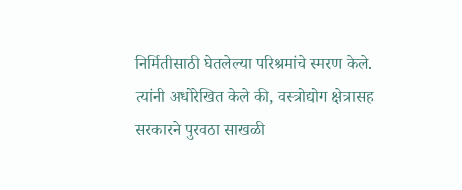निर्मितीसाठी घेतलेल्या परिश्रमांचे स्मरण केले. त्यांनी अधोरेखित केले की, वस्त्रोद्योग क्षेत्रासह सरकारने पुरवठा साखळी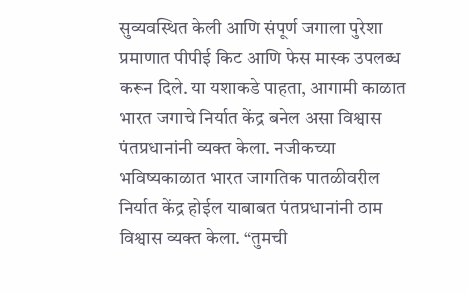सुव्यवस्थित केली आणि संपूर्ण जगाला पुरेशा प्रमाणात पीपीई किट आणि फेस मास्क उपलब्ध करून दिले. या यशाकडे पाहता, आगामी काळात भारत जगाचे निर्यात केंद्र बनेल असा विश्वास पंतप्रधानांनी व्यक्त केला. नजीकच्या भविष्यकाळात भारत जागतिक पातळीवरील निर्यात केंद्र होईल याबाबत पंतप्रधानांनी ठाम विश्वास व्यक्त केला. “तुमची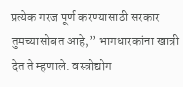प्रत्येक गरज पूर्ण करण्यासाठी सरकार तुमच्यासोबत आहे,” भागधारकांना खात्री देत ते म्हणाले. वस्त्रोद्योग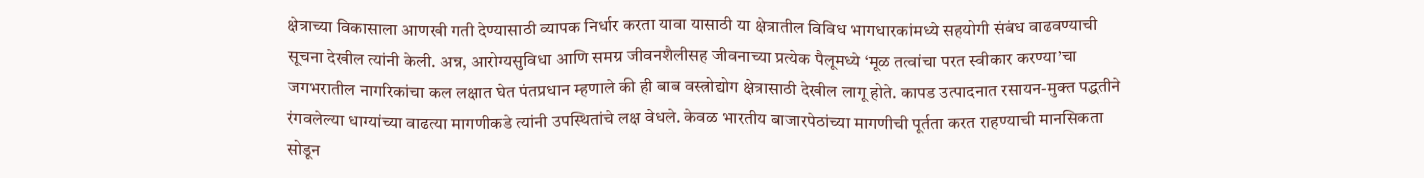क्षेत्राच्या विकासाला आणखी गती देण्यासाठी व्यापक निर्धार करता यावा यासाठी या क्षेत्रातील विविध भागधारकांमध्ये सहयोगी संबंध वाढवण्याची सूचना देखील त्यांनी केली. अन्न, आरोग्यसुविधा आणि समग्र जीवनशैलीसह जीवनाच्या प्रत्येक पैलूमध्ये ‘मूळ तत्वांचा परत स्वीकार करण्या’चा जगभरातील नागरिकांचा कल लक्षात घेत पंतप्रधान म्हणाले की ही बाब वस्त्रोद्योग क्षेत्रासाठी देखील लागू होते. कापड उत्पादनात रसायन-मुक्त पद्धतीने रंगवलेल्या धाग्यांच्या वाढत्या मागणीकडे त्यांनी उपस्थितांचे लक्ष वेधले. केवळ भारतीय बाजारपेठांच्या मागणीची पूर्तता करत राहण्याची मानसिकता सोडून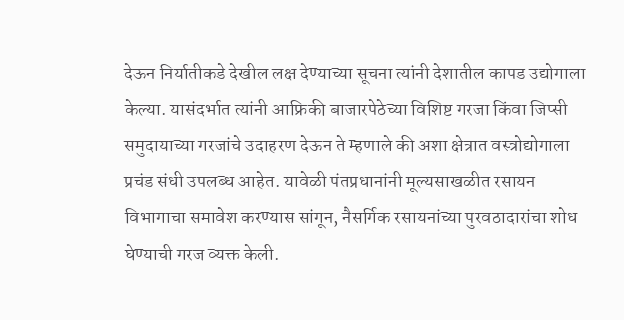देऊन निर्यातीकडे देखील लक्ष देण्याच्या सूचना त्यांनी देशातील कापड उद्योगाला केल्या. यासंदर्भात त्यांनी आफ्रिकी बाजारपेठेच्या विशिष्ट गरजा किंवा जिप्सी समुदायाच्या गरजांचे उदाहरण देऊन ते म्हणाले की अशा क्षेत्रात वस्त्रोद्योगाला प्रचंड संधी उपलब्ध आहेत. यावेळी पंतप्रधानांनी मूल्यसाखळीत रसायन विभागाचा समावेश करण्यास सांगून, नैसर्गिक रसायनांच्या पुरवठादारांचा शोध घेण्याची गरज व्यक्त केली.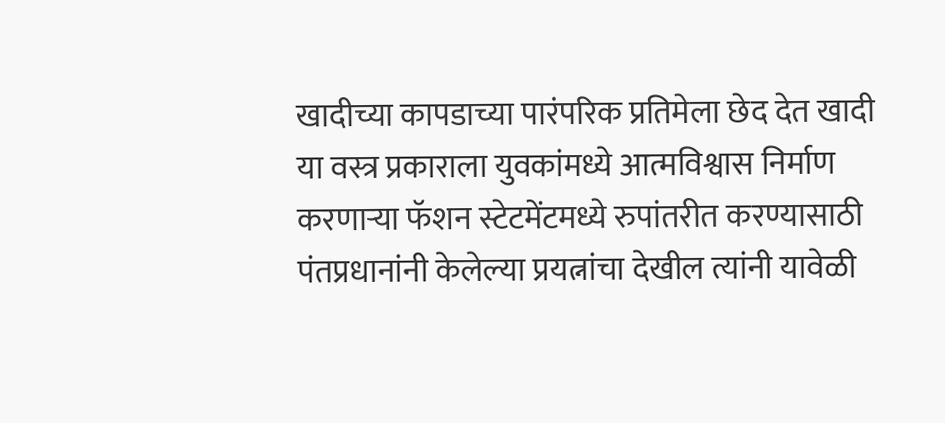खादीच्या कापडाच्या पारंपरिक प्रतिमेला छेद देत खादी या वस्त्र प्रकाराला युवकांमध्ये आत्मविश्वास निर्माण करणाऱ्या फॅशन स्टेटमेंटमध्ये रुपांतरीत करण्यासाठी पंतप्रधानांनी केलेल्या प्रयत्नांचा देखील त्यांनी यावेळी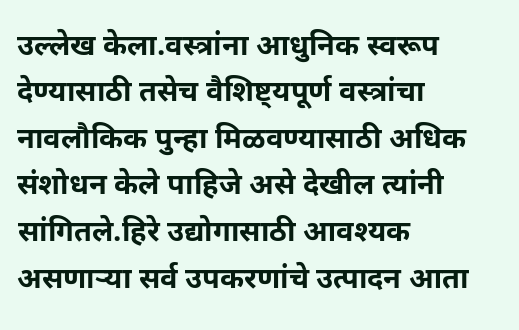उल्लेख केला.वस्त्रांना आधुनिक स्वरूप देण्यासाठी तसेच वैशिष्ट्यपूर्ण वस्त्रांचा नावलौकिक पुन्हा मिळवण्यासाठी अधिक संशोधन केले पाहिजे असे देखील त्यांनी सांगितले.हिरे उद्योगासाठी आवश्यक असणाऱ्या सर्व उपकरणांचे उत्पादन आता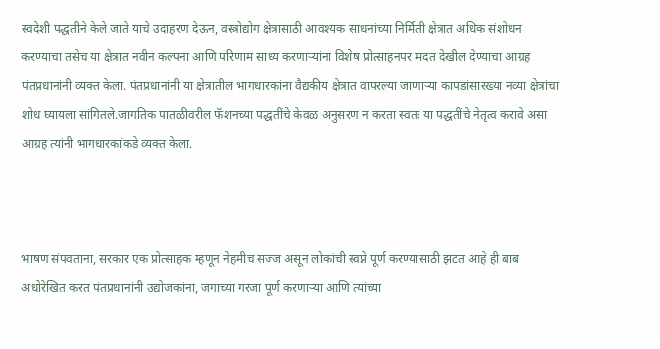स्वदेशी पद्धतीने केले जाते याचे उदाहरण देऊन, वस्त्रोद्योग क्षेत्रासाठी आवश्यक साधनांच्या निर्मिती क्षेत्रात अधिक संशोधन करण्याचा तसेच या क्षेत्रात नवीन कल्पना आणि परिणाम साध्य करणाऱ्यांना विशेष प्रोत्साहनपर मदत देखील देण्याचा आग्रह पंतप्रधानांनी व्यक्त केला. पंतप्रधानांनी या क्षेत्रातील भागधारकांना वैद्यकीय क्षेत्रात वापरल्या जाणाऱ्या कापडांसारख्या नव्या क्षेत्रांचा शोध घ्यायला सांगितले.जागतिक पातळीवरील फॅशनच्या पद्धतींचे केवळ अनुसरण न करता स्वतः या पद्धतींचे नेतृत्व करावे असा आग्रह त्यांनी भागधारकांकडे व्यक्त केला.



भाषण संपवताना, सरकार एक प्रोत्साहक म्हणून नेहमीच सज्ज असून लोकांची स्वप्ने पूर्ण करण्यासाठी झटत आहे ही बाब अधोरेखित करत पंतप्रधानांनी उद्योजकांना, जगाच्या गरजा पूर्ण करणाऱ्या आणि त्यांच्या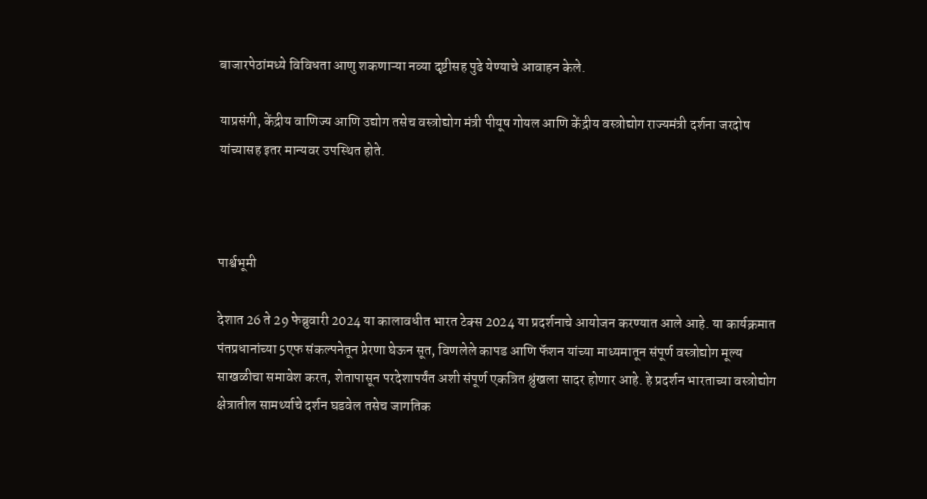बाजारपेठांमध्ये विविधता आणु शकणाऱ्या नव्या दृष्टीसह पुढे येण्याचे आवाहन केले.

याप्रसंगी, केंद्रीय वाणिज्य आणि उद्योग तसेच वस्त्रोद्योग मंत्री पीयूष गोयल आणि केंद्रीय वस्त्रोद्योग राज्यमंत्री दर्शना जरदोष यांच्यासह इतर मान्यवर उपस्थित होते.



पार्श्वभूमी

देशात 26 ते 29 फेब्रुवारी 2024 या कालावधीत भारत टेक्स 2024 या प्रदर्शनाचे आयोजन करण्यात आले आहे. या कार्यक्रमात पंतप्रधानांच्या 5एफ संकल्पनेतून प्रेरणा घेऊन सूत, विणलेले कापड आणि फॅशन यांच्या माध्यमातून संपूर्ण वस्त्रोद्योग मूल्य साखळीचा समावेश करत, शेतापासून परदेशापर्यंत अशी संपूर्ण एकत्रित श्रुंखला सादर होणार आहे. हे प्रदर्शन भारताच्या वस्त्रोद्योग क्षेत्रातील सामर्थ्याचे दर्शन घडवेल तसेच जागतिक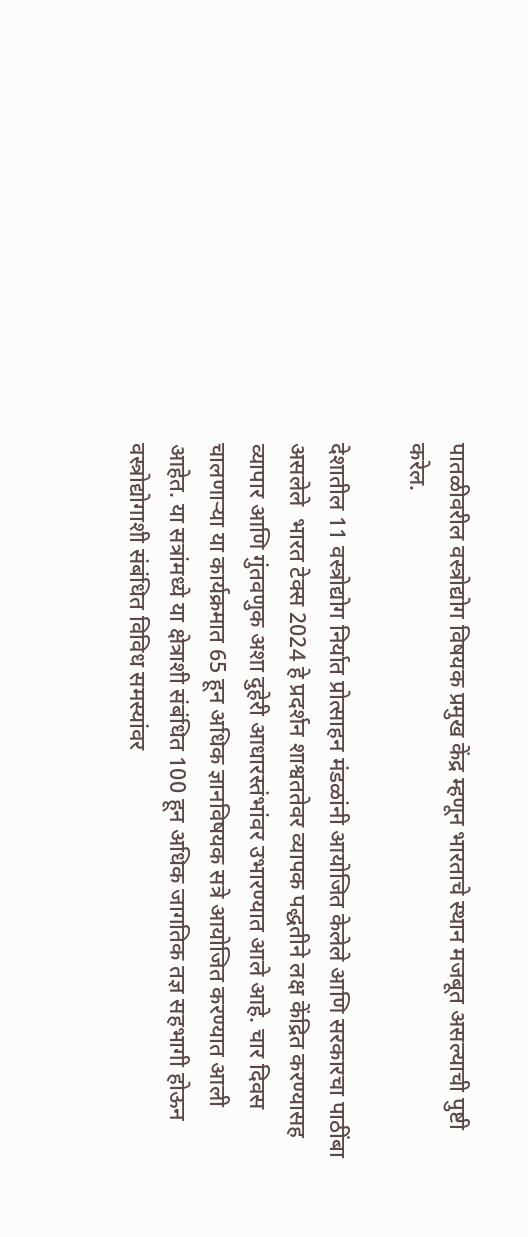पातळीवरील वस्त्रोद्योग विषयक प्रमुख केंद्र म्हणून भारताचे स्थान मजबूत असल्याची पुष्टी करेल.

देशातील 11 वस्त्रोद्योग निर्यात प्रोत्साहन मंडळांनी आयोजित केलेले आणि सरकारचा पाठींबा असलेले  भारत टेक्स 2024 हे प्रदर्शन शाश्वततेवर व्यापक पद्धतीने लक्ष केंद्रित करण्यासह व्यापार आणि गुंतवणुक अशा दुहेरी आधारस्तंभांवर उभारण्यात आले आहे. चार दिवस चालणाऱ्या या कार्यक्रमात 65 हून अधिक ज्ञानविषयक सत्रे आयोजित करण्यात आली आहेत. या सत्रांमध्ये या क्षेत्राशी संबंधित 100 हून अधिक जागतिक तज्ञ सहभागी होऊन वस्त्रोद्योगाशी संबंधित विविध समस्यांवर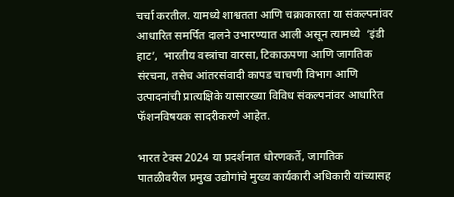चर्चा करतील. यामध्ये शाश्वतता आणि चक्राकारता या संकल्पनांवर आधारित समर्पित दालने उभारण्यात आली असून त्यामध्ये  ‘इंडी हाट’,  भारतीय वस्त्रांचा वारसा, टिकाऊपणा आणि जागतिक संरचना, तसेच आंतरसंवादी कापड चाचणी विभाग आणि उत्पादनांची प्रात्यक्षिके यासारख्या विविध संकल्पनांवर आधारित फॅशनविषयक सादरीकरणे आहेत.

भारत टेक्स 2024 या प्रदर्शनात धोरणकर्ते, जागतिक पातळीवरील प्रमुख उद्योगांचे मुख्य कार्यकारी अधिकारी यांच्यासह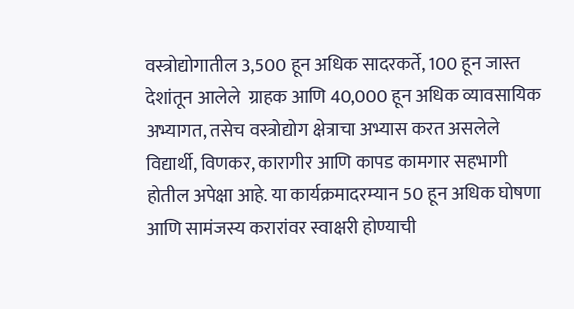वस्त्रोद्योगातील 3,500 हून अधिक सादरकर्ते, 100 हून जास्त देशांतून आलेले  ग्राहक आणि 40,000 हून अधिक व्यावसायिक अभ्यागत, तसेच वस्त्रोद्योग क्षेत्राचा अभ्यास करत असलेले विद्यार्थी, विणकर, कारागीर आणि कापड कामगार सहभागी होतील अपेक्षा आहे. या कार्यक्रमादरम्यान 50 हून अधिक घोषणा आणि सामंजस्य करारांवर स्वाक्षरी होण्याची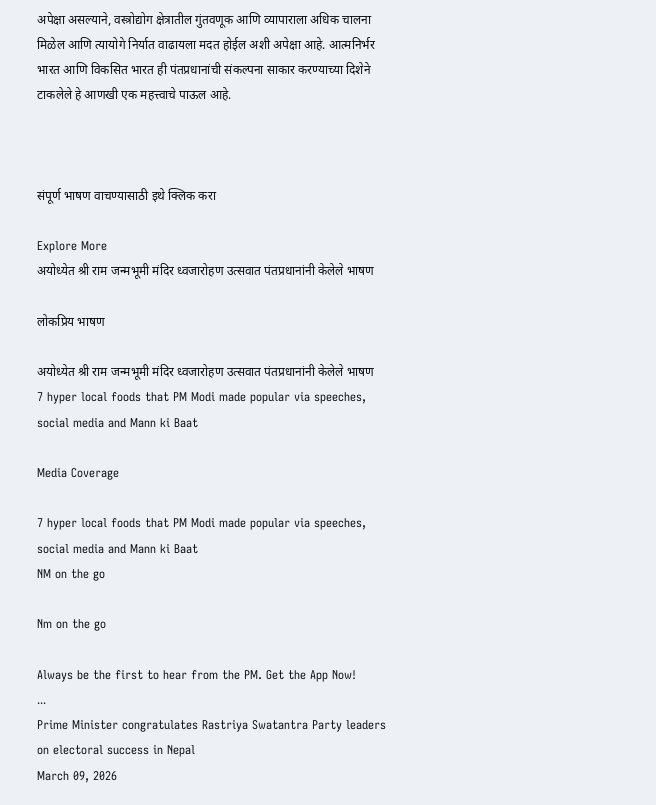अपेक्षा असल्याने, वस्त्रोद्योग क्षेत्रातील गुंतवणूक आणि व्यापाराला अधिक चालना मिळेल आणि त्यायोगे निर्यात वाढायला मदत होईल अशी अपेक्षा आहे. आत्मनिर्भर भारत आणि विकसित भारत ही पंतप्रधानांची संकल्पना साकार करण्याच्या दिशेने टाकलेले हे आणखी एक महत्त्वाचे पाऊल आहे.



संपूर्ण भाषण वाचण्यासाठी इथे क्लिक करा

Explore More
अयोध्येत श्री राम जन्मभूमी मंदिर ध्वजारोहण उत्सवात पंतप्रधानांनी केलेले भाषण

लोकप्रिय भाषण

अयोध्येत श्री राम जन्मभूमी मंदिर ध्वजारोहण उत्सवात पंतप्रधानांनी केलेले भाषण
7 hyper local foods that PM Modi made popular via speeches, social media and Mann ki Baat

Media Coverage

7 hyper local foods that PM Modi made popular via speeches, social media and Mann ki Baat
NM on the go

Nm on the go

Always be the first to hear from the PM. Get the App Now!
...
Prime Minister congratulates Rastriya Swatantra Party leaders on electoral success in Nepal
March 09, 2026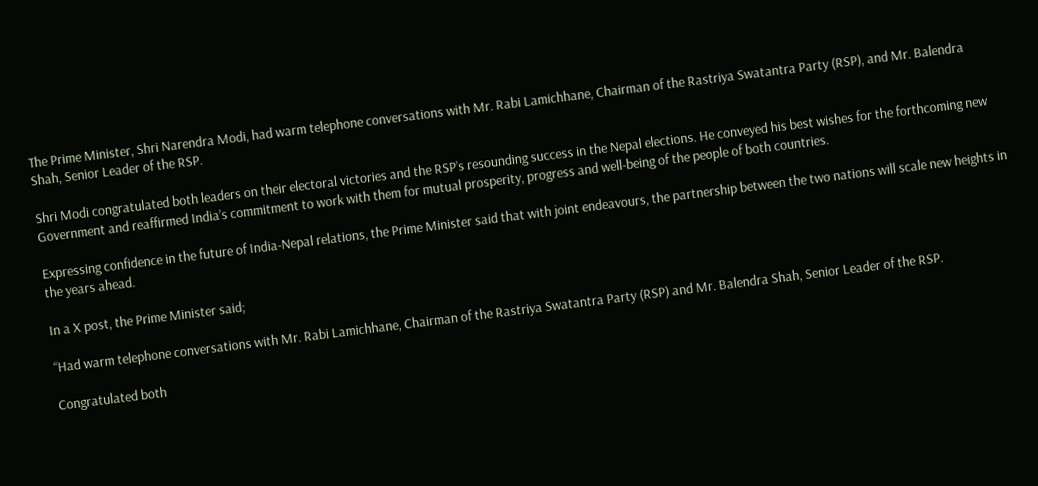The Prime Minister, Shri Narendra Modi, had warm telephone conversations with Mr. Rabi Lamichhane, Chairman of the Rastriya Swatantra Party (RSP), and Mr. Balendra Shah, Senior Leader of the RSP.

Shri Modi congratulated both leaders on their electoral victories and the RSP’s resounding success in the Nepal elections. He conveyed his best wishes for the forthcoming new Government and reaffirmed India’s commitment to work with them for mutual prosperity, progress and well-being of the people of both countries.

Expressing confidence in the future of India-Nepal relations, the Prime Minister said that with joint endeavours, the partnership between the two nations will scale new heights in the years ahead.

In a X post, the Prime Minister said;

“Had warm telephone conversations with Mr. Rabi Lamichhane, Chairman of the Rastriya Swatantra Party (RSP) and Mr. Balendra Shah, Senior Leader of the RSP.

Congratulated both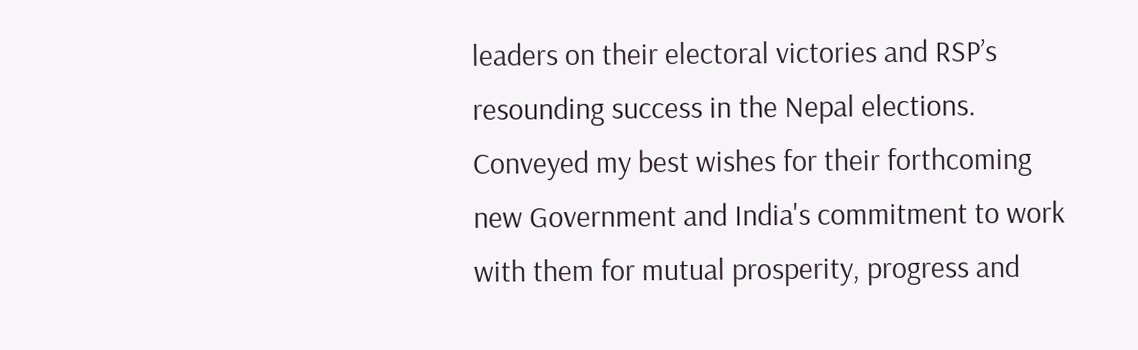leaders on their electoral victories and RSP’s resounding success in the Nepal elections. Conveyed my best wishes for their forthcoming new Government and India's commitment to work with them for mutual prosperity, progress and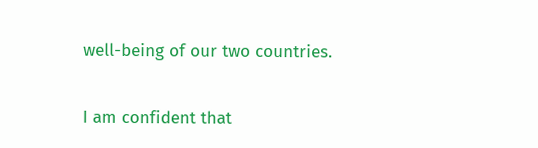well-being of our two countries.

I am confident that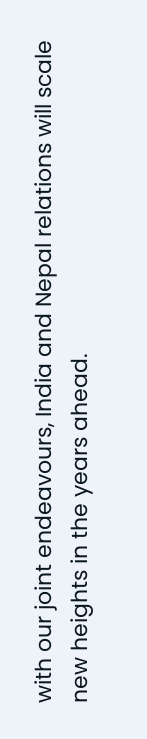with our joint endeavours, India and Nepal relations will scale new heights in the years ahead.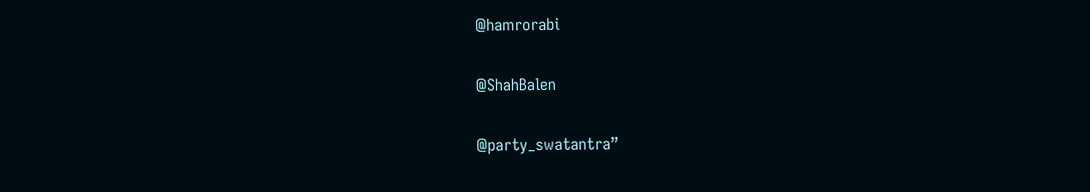@hamrorabi

@ShahBalen

@party_swatantra”